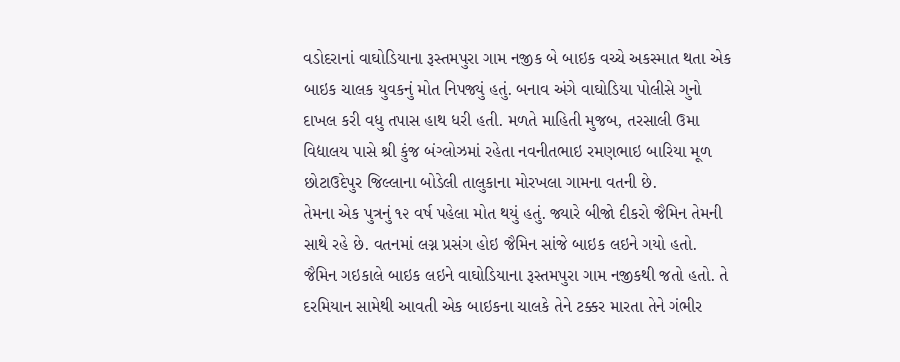વડોદરાનાં વાઘોડિયાના રૂસ્તમપુરા ગામ નજીક બે બાઇક વચ્ચે અકસ્માત થતા એક બાઇક ચાલક યુવકનું મોત નિપજ્યું હતું. બનાવ અંગે વાઘોડિયા પોલીસે ગુનો દાખલ કરી વધુ તપાસ હાથ ધરી હતી. મળતે માહિતી મુજબ, તરસાલી ઉમા વિદ્યાલય પાસે શ્રી કુંજ બંગ્લોઝમાં રહેતા નવનીતભાઇ રમણભાઇ બારિયા મૂળ છોટાઉદેપુર જિલ્લાના બોડેલી તાલુકાના મોરખલા ગામના વતની છે.
તેમના એક પુત્રનું ૧૨ વર્ષ પહેલા મોત થયું હતું. જ્યારે બીજો દીકરો જૈમિન તેમની સાથે રહે છે. વતનમાં લગ્ન પ્રસંગ હોઇ જૈમિન સાંજે બાઇક લઇને ગયો હતો. જૈમિન ગઇકાલે બાઇક લઇને વાઘોડિયાના રૂસ્તમપુરા ગામ નજીકથી જતો હતો. તે દરમિયાન સામેથી આવતી એક બાઇકના ચાલકે તેને ટક્કર મારતા તેને ગંભીર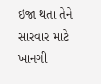ઇજા થતા તેને સારવાર માટે ખાનગી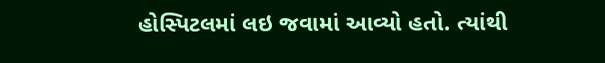હોસ્પિટલમાં લઇ જવામાં આવ્યો હતો. ત્યાંથી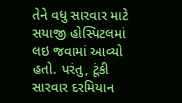તેને વધુ સારવાર માટે સયાજી હોસ્પિટલમાં લઇ જવામાં આવ્યો હતો. પરંતુ, ટૂંકી સારવાર દરમિયાન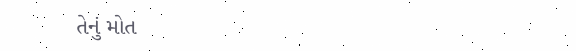તેનું મોત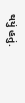થયું હતું.